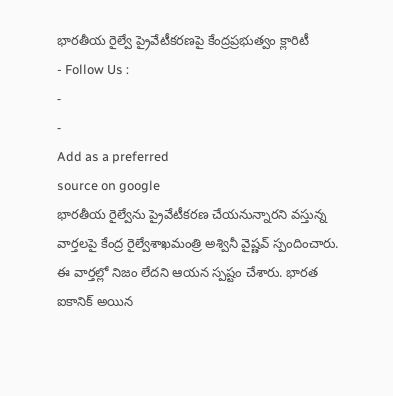భారతీయ రైల్వే ప్రైవేటీకరణపై కేంద్రప్రభుత్వం క్లారిటీ
- Follow Us :
-
-
Add as a preferred
source on google
భారతీయ రైల్వేను ప్రైవేటీకరణ చేయనున్నారని వస్తున్న వార్తలపై కేంద్ర రైల్వేశాఖమంత్రి అశ్వినీ వైష్ణవ్ స్పందించారు. ఈ వార్తల్లో నిజం లేదని ఆయన స్పష్టం చేశారు. భారత ఐకానిక్ అయిన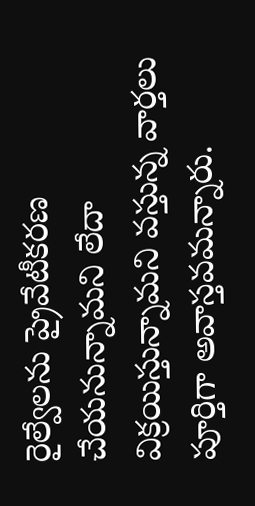రైల్వేలను ప్రైవేటీకరణ చేయనున్నామని లేదా విక్రయిస్తున్నామని వస్తున్న వార్తలు పూర్తిగా అవాస్తవమన్నారు.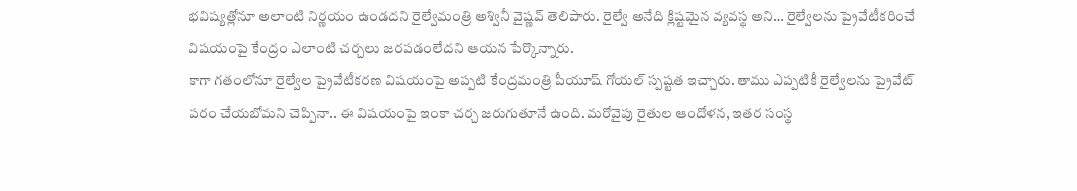భవిష్యత్లోనూ అలాంటి నిర్ణయం ఉండదని రైల్వేమంత్రి అశ్వినీ వైష్ణవ్ తెలిపారు. రైల్వే అనేది క్లిష్టమైన వ్యవస్థ అని… రైల్వేలను ప్రైవేటీకరించే విషయంపై కేంద్రం ఎలాంటి చర్చలు జరపడంలేదని ఆయన పేర్కొన్నారు.
కాగా గతంలోనూ రైల్వేల ప్రైవేటీకరణ విషయంపై అప్పటి కేంద్రమంత్రి పీయూష్ గోయల్ స్పష్టత ఇచ్చారు. తాము ఎప్పటికీ రైల్వేలను ప్రైవేట్ పరం చేయబోమని చెప్పినా.. ఈ విషయంపై ఇంకా చర్చ జరుగుతూనే ఉంది. మరోవైపు రైతుల ఆందోళన, ఇతర సంస్థ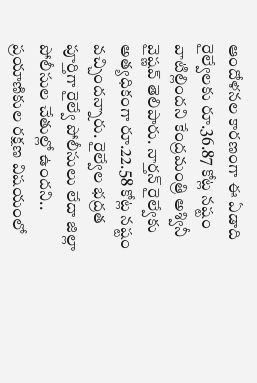ఆందోళనల కారణంగా ఈ ఏడాది రైల్వేలకు రూ.36.87 కోట్ల నష్టం వాటిల్లిందని కేంద్రమంత్రి అశ్వినీ వైష్ణవ్ తెలిపారు. నార్తన్ రైల్వేకు అత్యధికంగా రూ.22.58 కోట్ల నష్టం వచ్చిందన్నారు. రైల్వేల భద్రత పూర్తిగా రైల్వే పోలీసులు లేదా జిల్లా పోలీసుల చేతుల్లో ఉందని.. ప్రయాణికుల రక్షణ విషయంలో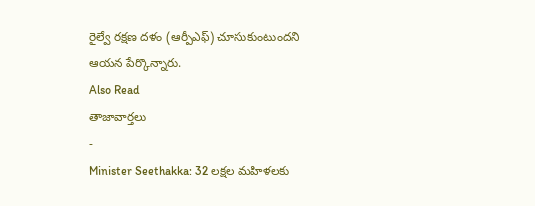రైల్వే రక్షణ దళం (ఆర్పీఎఫ్) చూసుకుంటుందని ఆయన పేర్కొన్నారు.
Also Read
తాజావార్తలు
-
Minister Seethakka: 32 లక్షల మహిళలకు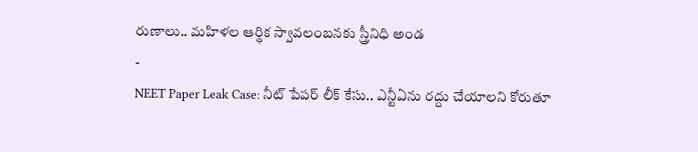రుణాలు.. మహిళల ఆర్థిక స్వావలంబనకు స్త్రీనిధి అండ
-
NEET Paper Leak Case: నీట్ పేపర్ లీక్ కేసు.. ఎన్టీఏను రద్దు చేయాలని కోరుతూ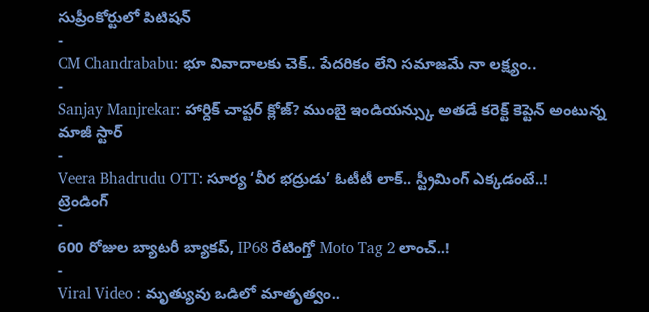సుప్రీంకోర్టులో పిటిషన్
-
CM Chandrababu: భూ వివాదాలకు చెక్.. పేదరికం లేని సమాజమే నా లక్ష్యం..
-
Sanjay Manjrekar: హార్దిక్ చాప్టర్ క్లోజ్? ముంబై ఇండియన్స్కు అతడే కరెక్ట్ కెప్టెన్ అంటున్న మాజీ స్టార్
-
Veera Bhadrudu OTT: సూర్య ‘వీర భద్రుడు’ ఓటీటీ లాక్.. స్ట్రీమింగ్ ఎక్కడంటే..!
ట్రెండింగ్
-
600 రోజుల బ్యాటరీ బ్యాకప్, IP68 రేటింగ్తో Moto Tag 2 లాంచ్..!
-
Viral Video : మృత్యువు ఒడిలో మాతృత్వం..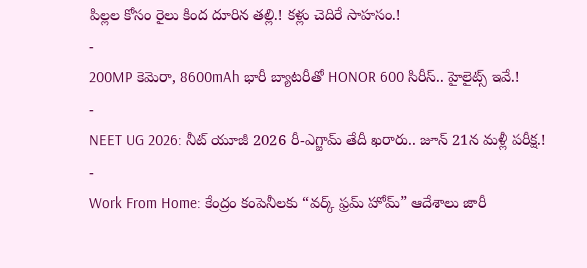పిల్లల కోసం రైలు కింద దూరిన తల్లి.! కళ్లు చెదిరే సాహసం.!
-
200MP కెమెరా, 8600mAh భారీ బ్యాటరీతో HONOR 600 సిరీస్.. హైలైట్స్ ఇవే.!
-
NEET UG 2026: నీట్ యూజీ 2026 రీ-ఎగ్జామ్ తేదీ ఖరారు.. జూన్ 21న మళ్లీ పరీక్ష.!
-
Work From Home: కేంద్రం కంపెనీలకు “వర్క్ ఫ్రమ్ హోమ్” ఆదేశాలు జారీ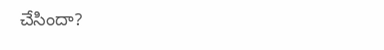చేసిందా?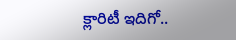క్లారిటీ ఇదిగో..